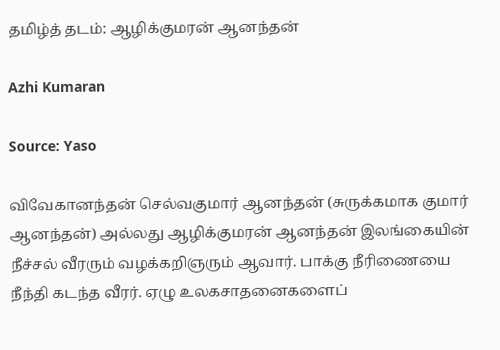தமிழ்த் தடம்: ஆழிக்குமரன் ஆனந்தன்

Azhi Kumaran

Source: Yaso

விவேகானந்தன் செல்வகுமார் ஆனந்தன் (சுருக்கமாக குமார் ஆனந்தன்) அல்லது ஆழிக்குமரன் ஆனந்தன் இலங்கையின் நீச்சல் வீரரும் வழக்கறிஞரும் ஆவார். பாக்கு நீரிணையை நீந்தி கடந்த வீரர். ஏழு உலகசாதனைகளைப்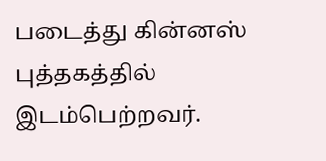படைத்து கின்னஸ் புத்தகத்தில் இடம்பெற்றவர்.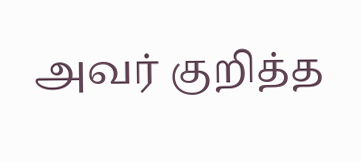அவர் குறித்த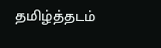தமிழ்த்தடம்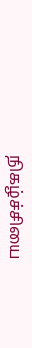நிகழ்ச்சியை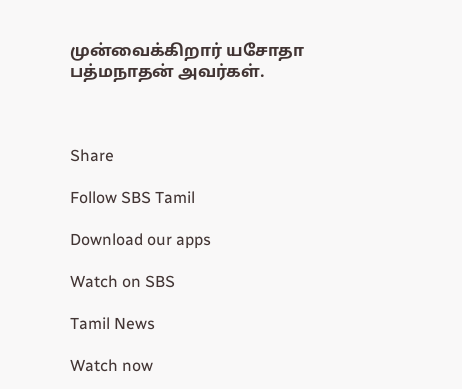முன்வைக்கிறார் யசோதா பத்மநாதன் அவர்கள்.



Share

Follow SBS Tamil

Download our apps

Watch on SBS

Tamil News

Watch now